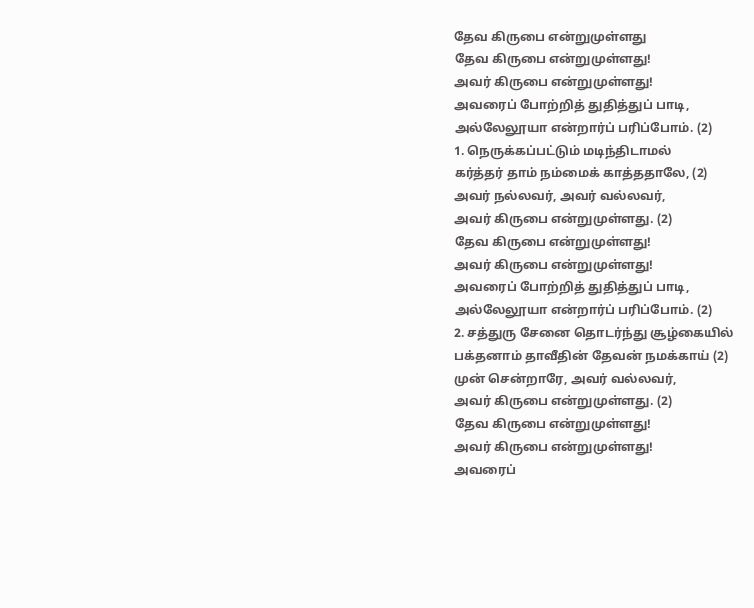தேவ கிருபை என்றுமுள்ளது
தேவ கிருபை என்றுமுள்ளது!
அவர் கிருபை என்றுமுள்ளது!
அவரைப் போற்றித் துதித்துப் பாடி,
அல்லேலூயா என்றார்ப் பரிப்போம். (2)
1. நெருக்கப்பட்டும் மடிந்திடாமல்
கர்த்தர் தாம் நம்மைக் காத்ததாலே, (2)
அவர் நல்லவர், அவர் வல்லவர்,
அவர் கிருபை என்றுமுள்ளது. (2)
தேவ கிருபை என்றுமுள்ளது!
அவர் கிருபை என்றுமுள்ளது!
அவரைப் போற்றித் துதித்துப் பாடி,
அல்லேலூயா என்றார்ப் பரிப்போம். (2)
2. சத்துரு சேனை தொடர்ந்து சூழ்கையில்
பக்தனாம் தாவீதின் தேவன் நமக்காய் (2)
முன் சென்றாரே, அவர் வல்லவர்,
அவர் கிருபை என்றுமுள்ளது. (2)
தேவ கிருபை என்றுமுள்ளது!
அவர் கிருபை என்றுமுள்ளது!
அவரைப்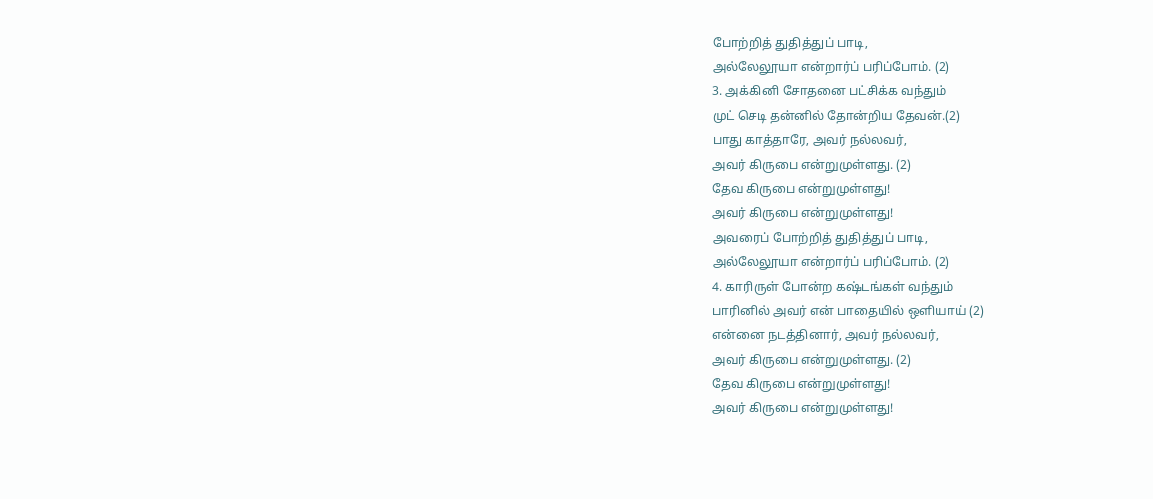போற்றித் துதித்துப் பாடி,
அல்லேலூயா என்றார்ப் பரிப்போம். (2)
3. அக்கினி சோதனை பட்சிக்க வந்தும்
முட் செடி தன்னில் தோன்றிய தேவன்.(2)
பாது காத்தாரே, அவர் நல்லவர்,
அவர் கிருபை என்றுமுள்ளது. (2)
தேவ கிருபை என்றுமுள்ளது!
அவர் கிருபை என்றுமுள்ளது!
அவரைப் போற்றித் துதித்துப் பாடி,
அல்லேலூயா என்றார்ப் பரிப்போம். (2)
4. காரிருள் போன்ற கஷ்டங்கள் வந்தும்
பாரினில் அவர் என் பாதையில் ஒளியாய் (2)
என்னை நடத்தினார், அவர் நல்லவர்,
அவர் கிருபை என்றுமுள்ளது. (2)
தேவ கிருபை என்றுமுள்ளது!
அவர் கிருபை என்றுமுள்ளது!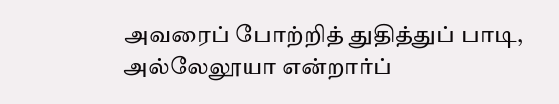அவரைப் போற்றித் துதித்துப் பாடி,
அல்லேலூயா என்றார்ப்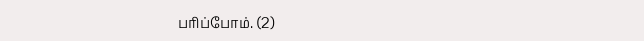பரிப்போம். (2)